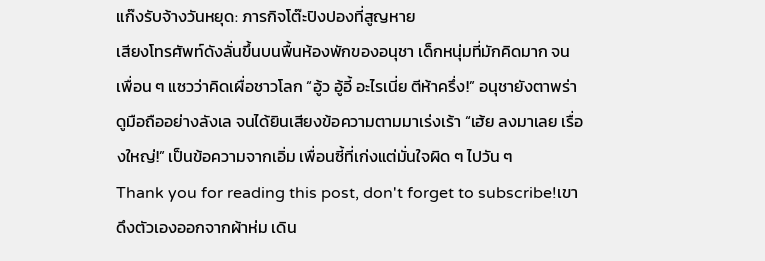แก๊งรับจ้างวันหยุด: ภารกิจโต๊ะปิงปองที่สูญหาย
เสียงโทรศัพท์ดังลั่นขึ้นบนพื้นห้องพักของอนุชา เด็กหนุ่มที่มักคิดมาก จนเพื่อน ๆ แซวว่าคิดเผื่อชาวโลก “อู้ว อู้อี้ อะไรเนี่ย ตีห้าครึ่ง!” อนุชายังตาพร่า ดูมือถืออย่างลังเล จนได้ยินเสียงข้อความตามมาเร่งเร้า “เฮ้ย ลงมาเลย เรื่องใหญ่!” เป็นข้อความจากเอิ่ม เพื่อนซี้ที่เก่งแต่มั่นใจผิด ๆ ไปวัน ๆ
Thank you for reading this post, don't forget to subscribe!เขาดึงตัวเองออกจากผ้าห่ม เดิน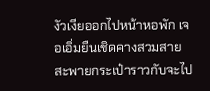งัวเงียออกไปหน้าหอพัก เจอเอิ่มยืนเชิดคางสวมสายสะพายกระเป๋าราวกับจะไป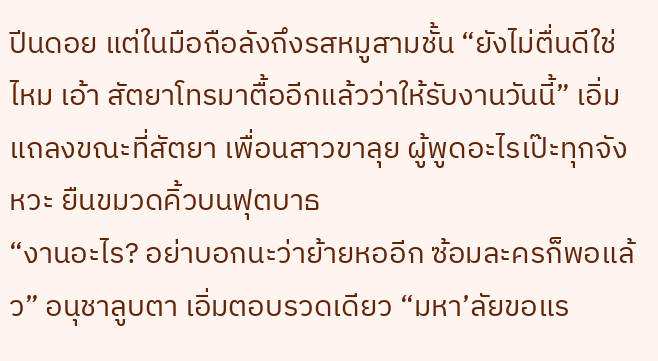ปีนดอย แต่ในมือถือลังถึงรสหมูสามชั้น “ยังไม่ตื่นดีใช่ไหม เอ้า สัตยาโทรมาตื้ออีกแล้วว่าให้รับงานวันนี้” เอิ่มแถลงขณะที่สัตยา เพื่อนสาวขาลุย ผู้พูดอะไรเป๊ะทุกจังหวะ ยืนขมวดคิ้วบนฟุตบาธ
“งานอะไร? อย่าบอกนะว่าย้ายหออีก ซ้อมละครก็พอแล้ว” อนุชาลูบตา เอิ่มตอบรวดเดียว “มหา’ลัยขอแร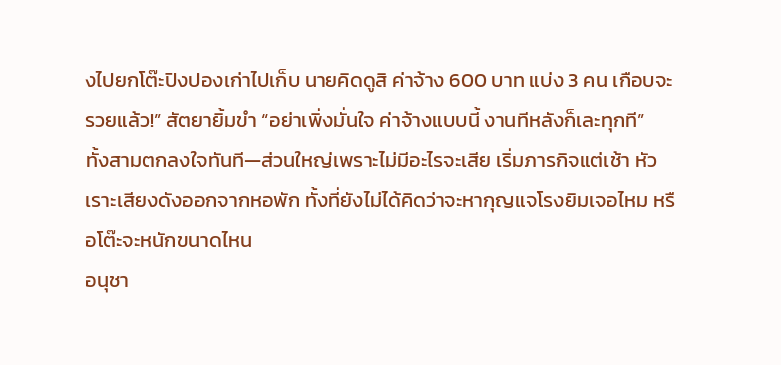งไปยกโต๊ะปิงปองเก่าไปเก็บ นายคิดดูสิ ค่าจ้าง 600 บาท แบ่ง 3 คน เกือบจะรวยแล้ว!” สัตยายิ้มขำ “อย่าเพิ่งมั่นใจ ค่าจ้างแบบนี้ งานทีหลังก็เละทุกที”
ทั้งสามตกลงใจทันที—ส่วนใหญ่เพราะไม่มีอะไรจะเสีย เริ่มภารกิจแต่เช้า หัวเราะเสียงดังออกจากหอพัก ทั้งที่ยังไม่ได้คิดว่าจะหากุญแจโรงยิมเจอไหม หรือโต๊ะจะหนักขนาดไหน
อนุชา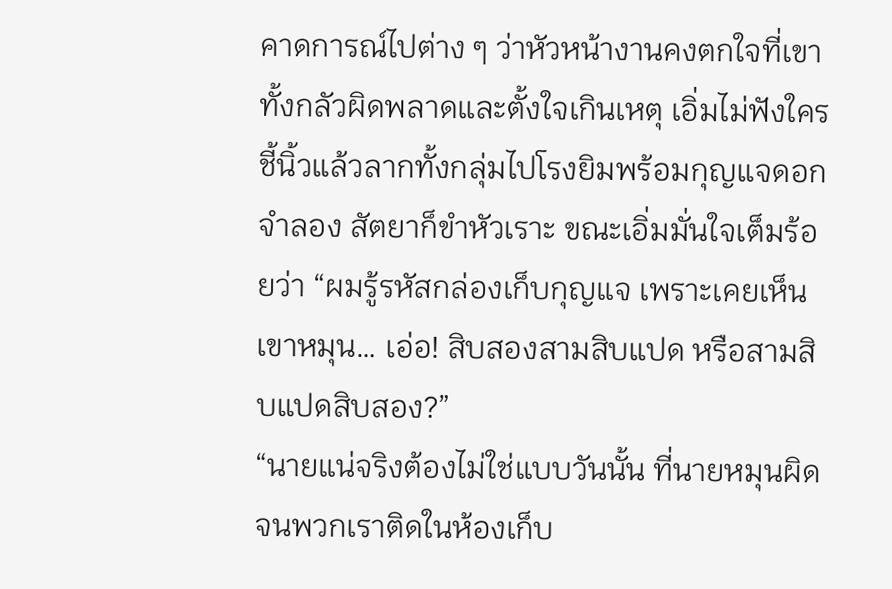คาดการณ์ไปต่าง ๆ ว่าหัวหน้างานคงตกใจที่เขาทั้งกลัวผิดพลาดและตั้งใจเกินเหตุ เอิ่มไม่ฟังใคร ชี้นิ้วแล้วลากทั้งกลุ่มไปโรงยิมพร้อมกุญแจดอกจำลอง สัตยาก็ขำหัวเราะ ขณะเอิ่มมั่นใจเต็มร้อยว่า “ผมรู้รหัสกล่องเก็บกุญแจ เพราะเคยเห็นเขาหมุน… เอ่อ! สิบสองสามสิบแปด หรือสามสิบแปดสิบสอง?”
“นายแน่จริงต้องไม่ใช่แบบวันนั้น ที่นายหมุนผิดจนพวกเราติดในห้องเก็บ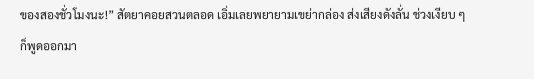ของสองชั่วโมงนะ!” สัตยาคอยสวนตลอด เอิ่มเลยพยายามเขย่ากล่อง ส่งเสียงดังลั่น ช่วงเงียบ ๆ ก็พูดออกมา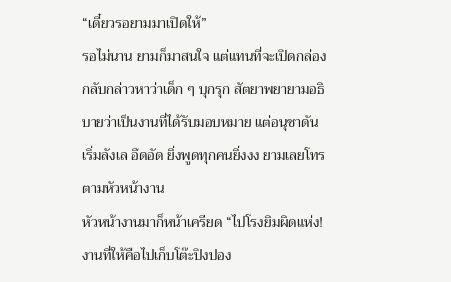“เดี๋ยวรอยามมาเปิดให้”
รอไม่นาน ยามก็มาสนใจ แต่แทนที่จะเปิดกล่อง กลับกล่าวหาว่าเด็ก ๆ บุกรุก สัตยาพยายามอธิบายว่าเป็นงานที่ได้รับมอบหมาย แต่อนุชาดันเริ่มลังเล อึดอัด ยิ่งพูดทุกคนยิ่งงง ยามเลยโทรตามหัวหน้างาน
หัวหน้างานมาก็หน้าเครียด “ไปโรงยิมผิดแห่ง! งานที่ให้คือไปเก็บโต๊ะปิงปอง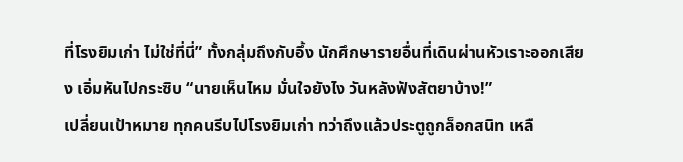ที่โรงยิมเก่า ไม่ใช่ที่นี่” ทั้งกลุ่มถึงกับอึ้ง นักศึกษารายอื่นที่เดินผ่านหัวเราะออกเสียง เอิ่มหันไปกระซิบ “นายเห็นไหม มั่นใจยังไง วันหลังฟังสัตยาบ้าง!”
เปลี่ยนเป้าหมาย ทุกคนรีบไปโรงยิมเก่า ทว่าถึงแล้วประตูถูกล็อกสนิท เหลื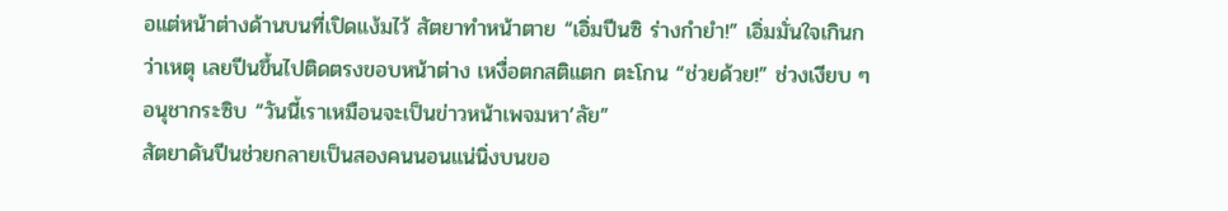อแต่หน้าต่างด้านบนที่เปิดแง้มไว้ สัตยาทำหน้าตาย “เอิ่มปีนซิ ร่างกำยำ!” เอิ่มมั่นใจเกินกว่าเหตุ เลยปีนขึ้นไปติดตรงขอบหน้าต่าง เหงื่อตกสติแตก ตะโกน “ช่วยด้วย!” ช่วงเงียบ ๆ อนุชากระซิบ “วันนี้เราเหมือนจะเป็นข่าวหน้าเพจมหา’ลัย”
สัตยาดันปีนช่วยกลายเป็นสองคนนอนแน่นิ่งบนขอ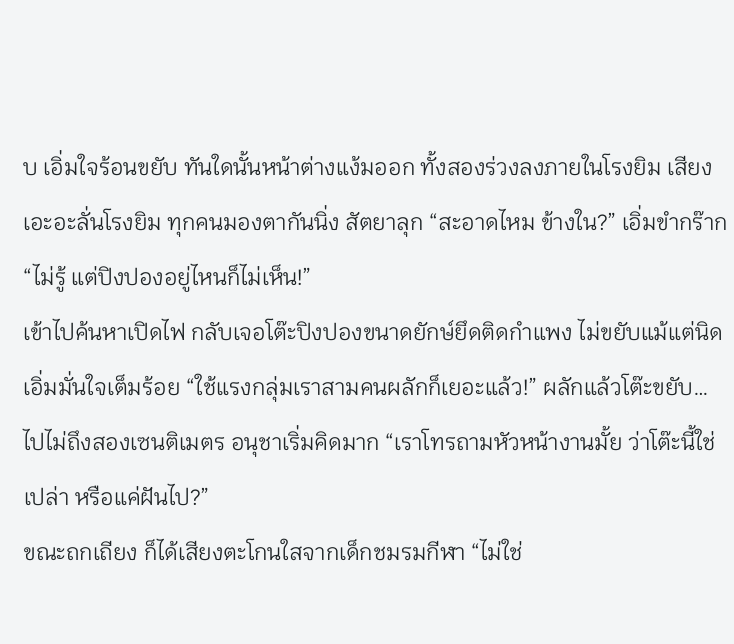บ เอิ่มใจร้อนขยับ ทันใดนั้นหน้าต่างแง้มออก ทั้งสองร่วงลงภายในโรงยิม เสียงเอะอะลั่นโรงยิม ทุกคนมองตากันนิ่ง สัตยาลุก “สะอาดไหม ข้างใน?” เอิ่มขำกร๊าก “ไม่รู้ แต่ปิงปองอยู่ไหนก็ไม่เห็น!”
เข้าไปค้นหาเปิดไฟ กลับเจอโต๊ะปิงปองขนาดยักษ์ยึดติดกำแพง ไม่ขยับแม้แต่นิด เอิ่มมั่นใจเต็มร้อย “ใช้แรงกลุ่มเราสามคนผลักก็เยอะแล้ว!” ผลักแล้วโต๊ะขยับ… ไปไม่ถึงสองเซนติเมตร อนุชาเริ่มคิดมาก “เราโทรถามหัวหน้างานมั้ย ว่าโต๊ะนี้ใช่เปล่า หรือแค่ฝันไป?”
ขณะถกเถียง ก็ได้เสียงตะโกนใสจากเด็กชมรมกีฬา “ไม่ใช่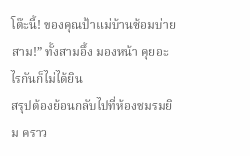โต๊ะนี้! ของคุณป้าแม่บ้านซ้อมบ่ายสาม!” ทั้งสามอึ้ง มองหน้า คุยอะไรกันก็ไม่ได้ยิน
สรุปต้องย้อนกลับไปที่ห้องชมรมยิม คราว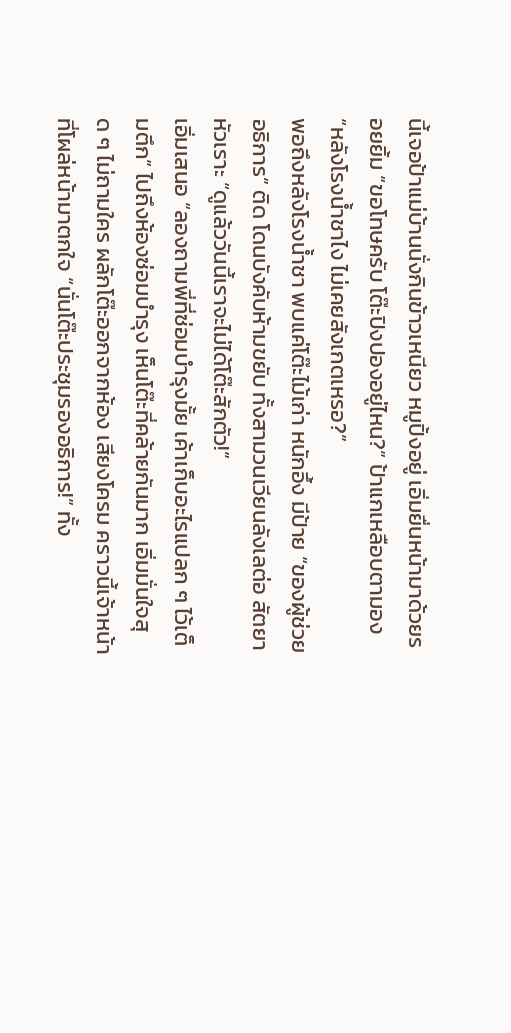นี้เจอป้าแม่บ้านนั่งกินข้าวเหนียว หมูปิ้งอยู่ เอิ่มยื่นหน้ามาด้วยรอยยิ้ม “ขอโทษครับ โต๊ะปิงปองอยู่ไหน?” ป้าแกเหลือบตามอง “หลังโรงน้ำชาไง ไม่เคยสังเกตเหรอ?”
พอถึงหลังโรงน้ำชา พบแค่โต๊ะไม้เก่า หนักอึ้ง มีป้าย “ของผู้ช่วยอธิการ” ติด โดนบังคับห้ามขยับ ทั้งสามวนเวียนลังเลต่อ สัตยาหัวเราะ “ดูแล้ววันนี้เราจะไม่ได้โต๊ะสักตัว!”
เอิ่มเสนอ “ลองถามพี่ที่ซ่อมบำรุงมั้ย เค้าเก็บอะไรแปลก ๆ ไว้เต็มตึก” ไปถึงห้องซ่อมบำรุง เห็นโต๊ะที่คล้ายกันมาก เอิ่มมั่นใจสุด ๆ ไม่ถามใคร ผลักโต๊ะออกจากห้อง เสียงโครม คราวนี้เจ้าหน้าที่โผล่หน้ามาตกใจ “นั่นโต๊ะประชุมรองอธิการ!” ทั้ง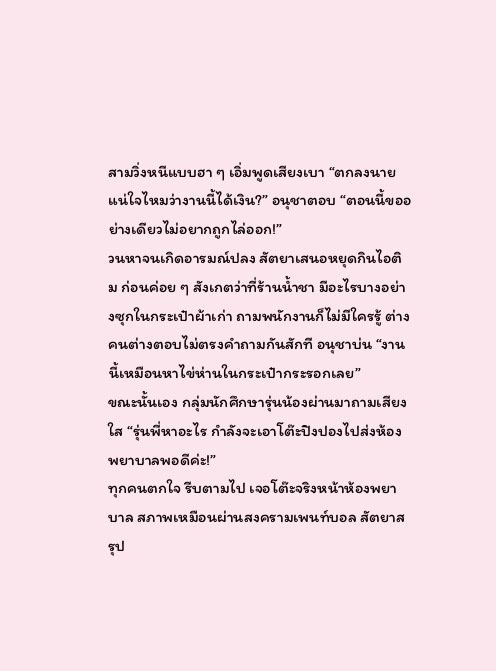สามวิ่งหนีแบบฮา ๆ เอิ่มพูดเสียงเบา “ตกลงนายแน่ใจไหมว่างานนี้ได้เงิน?” อนุชาตอบ “ตอนนี้ขออย่างเดียวไม่อยากถูกไล่ออก!”
วนหาจนเกิดอารมณ์ปลง สัตยาเสนอหยุดกินไอติม ก่อนค่อย ๆ สังเกตว่าที่ร้านน้ำชา มีอะไรบางอย่างซุกในกระเป๋าผ้าเก่า ถามพนักงานก็ไม่มีใครรู้ ต่างคนต่างตอบไม่ตรงคำถามกันสักที อนุชาบ่น “งานนี้เหมือนหาไข่ห่านในกระเป๋ากระรอกเลย”
ขณะนั้นเอง กลุ่มนักศึกษารุ่นน้องผ่านมาถามเสียงใส “รุ่นพี่หาอะไร กำลังจะเอาโต๊ะปิงปองไปส่งห้องพยาบาลพอดีค่ะ!”
ทุกคนตกใจ รีบตามไป เจอโต๊ะจริงหน้าห้องพยาบาล สภาพเหมือนผ่านสงครามเพนท์บอล สัตยาสรุป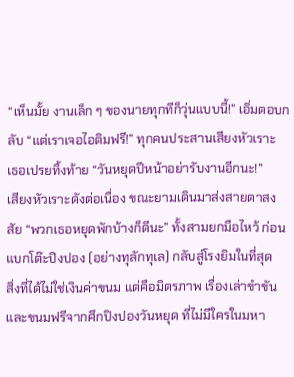“เห็นมั้ย งานเล็ก ๆ ของนายทุกทีก็วุ่นแบบนี้!” เอิ่มตอบกลับ “แต่เราเจอไอติมฟรี!” ทุกคนประสานเสียงหัวเราะ เธอเปรยทิ้งท้าย “วันหยุดปีหน้าอย่ารับงานอีกนะ!”
เสียงหัวเราะดังต่อเนื่อง ขณะยามเดินมาส่งสายตาสงสัย “พวกเธอหยุดพักบ้างก็ดีนะ” ทั้งสามยกมือไหว้ ก่อนแบกโต๊ะปิงปอง (อย่างทุลักทุเล) กลับสู่โรงยิมในที่สุด
สิ่งที่ได้ไม่ใช่เงินค่าขนม แต่คือมิตรภาพ เรื่องเล่าขำขัน และขนมฟรีจากศึกปิงปองวันหยุด ที่ไม่มีใครในมหา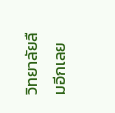วิทยาลัยลืมอีกเลย